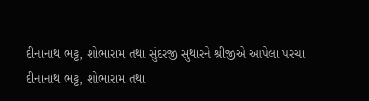દીનાનાથ ભટ્ટ, શોભારામ તથા સુંદરજી સુથારને શ્રીજીએ આપેલા પરચા
દીનાનાથ ભટ્ટ, શોભારામ તથા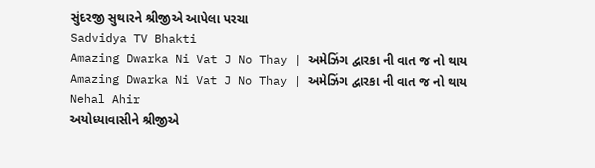સુંદરજી સુથારને શ્રીજીએ આપેલા પરચા
Sadvidya TV Bhakti
Amazing Dwarka Ni Vat J No Thay | અમેઝિંગ દ્વારકા ની વાત જ નો થાય
Amazing Dwarka Ni Vat J No Thay | અમેઝિંગ દ્વારકા ની વાત જ નો થાય
Nehal Ahir
અયોધ્યાવાસીને શ્રીજીએ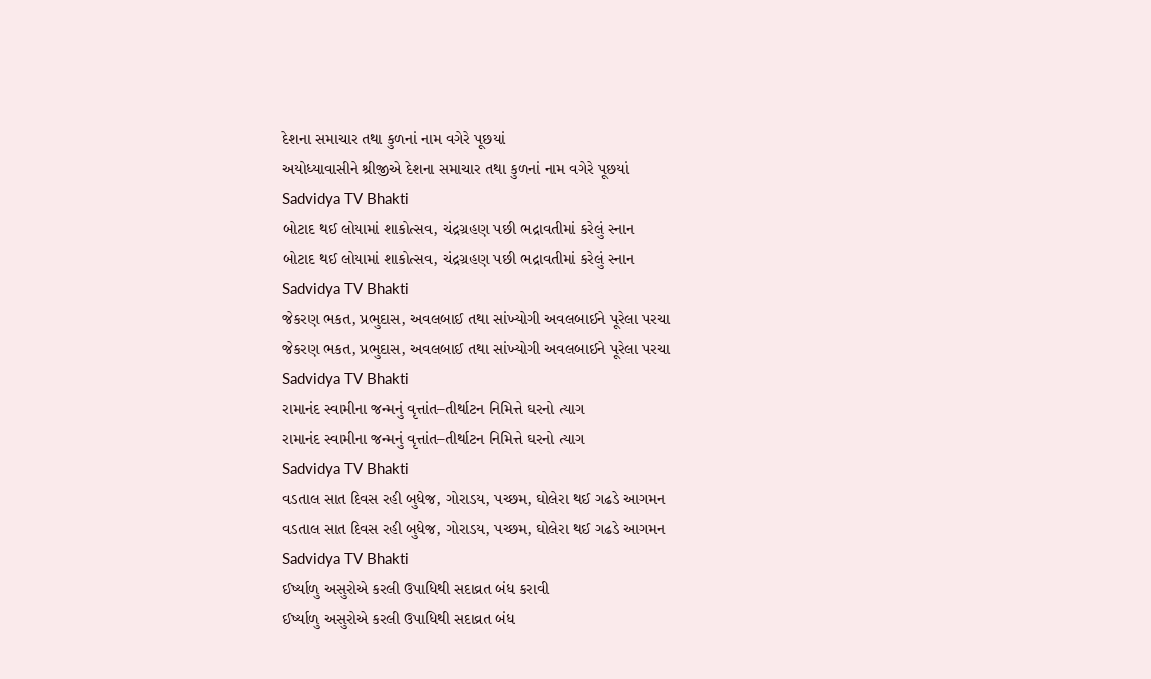દેશના સમાચાર તથા કુળનાં નામ વગેરે પૂછયાં
અયોધ્યાવાસીને શ્રીજીએ દેશના સમાચાર તથા કુળનાં નામ વગેરે પૂછયાં
Sadvidya TV Bhakti
બોટાદ થઈ લોયામાં શાકોત્સવ, ચંદ્રગ્રહણ પછી ભદ્રાવતીમાં કરેલું સ્નાન
બોટાદ થઈ લોયામાં શાકોત્સવ, ચંદ્રગ્રહણ પછી ભદ્રાવતીમાં કરેલું સ્નાન
Sadvidya TV Bhakti
જેકરણ ભકત, પ્રભુદાસ, અવલબાઈ તથા સાંખ્યોગી અવલબાઈને પૂરેલા પરચા
જેકરણ ભકત, પ્રભુદાસ, અવલબાઈ તથા સાંખ્યોગી અવલબાઈને પૂરેલા પરચા
Sadvidya TV Bhakti
રામાનંદ સ્વામીના જન્મનું વૃત્તાંત–તીર્થાટન નિમિત્તે ઘરનો ત્યાગ
રામાનંદ સ્વામીના જન્મનું વૃત્તાંત–તીર્થાટન નિમિત્તે ઘરનો ત્યાગ
Sadvidya TV Bhakti
વડતાલ સાત દિવસ રહી બુધેજ, ગોરાડય, પચ્છમ, ઘોલેરા થઈ ગઢડે આગમન
વડતાલ સાત દિવસ રહી બુધેજ, ગોરાડય, પચ્છમ, ઘોલેરા થઈ ગઢડે આગમન
Sadvidya TV Bhakti
ઈર્ષ્યાળુ અસુરોએ કરલી ઉપાધિથી સદાવ્રત બંધ કરાવી
ઈર્ષ્યાળુ અસુરોએ કરલી ઉપાધિથી સદાવ્રત બંધ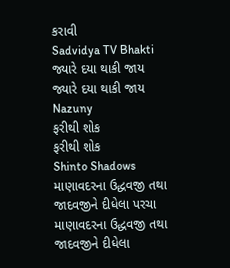કરાવી
Sadvidya TV Bhakti
જ્યારે દયા થાકી જાય
જ્યારે દયા થાકી જાય
Nazuny
ફરીથી શોક
ફરીથી શોક
Shinto Shadows
માણાવદરના ઉદ્ધવજી તથા જાદવજીને દીધેલા પરચા
માણાવદરના ઉદ્ધવજી તથા જાદવજીને દીધેલા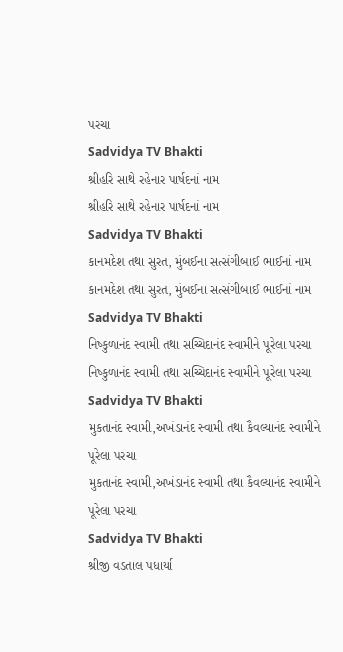પરચા
Sadvidya TV Bhakti
શ્રીહરિ સાથે રહેનાર પાર્ષદનાં નામ
શ્રીહરિ સાથે રહેનાર પાર્ષદનાં નામ
Sadvidya TV Bhakti
કાનમદેશ તથા સુરત, મુંબઈના સત્સંગીબાઈ ભાઈનાં નામ
કાનમદેશ તથા સુરત, મુંબઈના સત્સંગીબાઈ ભાઈનાં નામ
Sadvidya TV Bhakti
નિષ્કુળાનંદ સ્વામી તથા સચ્ચિદાનંદ સ્વામીને પૂરેલા પરચા
નિષ્કુળાનંદ સ્વામી તથા સચ્ચિદાનંદ સ્વામીને પૂરેલા પરચા
Sadvidya TV Bhakti
મુકતાનંદ સ્વામી,અખંડાનંદ સ્વામી તથા કૈવલ્યાનંદ સ્વામીને પૂરેલા પરચા
મુકતાનંદ સ્વામી,અખંડાનંદ સ્વામી તથા કૈવલ્યાનંદ સ્વામીને પૂરેલા પરચા
Sadvidya TV Bhakti
શ્રીજી વડતાલ પધાર્યા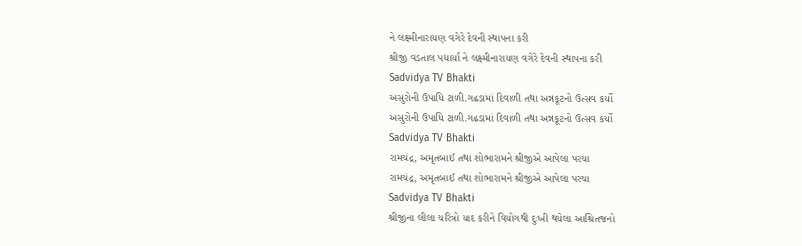ને લક્ષ્મીનારાયણ વગેરે દેવની સ્થાપના કરી
શ્રીજી વડતાલ પધાર્યા ને લક્ષ્મીનારાયણ વગેરે દેવની સ્થાપના કરી
Sadvidya TV Bhakti
અસુરોની ઉપાધિ ટાળી.ગઢડામાં દિવાળી તથા અન્નકૂટનો ઉત્સવ કર્યો
અસુરોની ઉપાધિ ટાળી.ગઢડામાં દિવાળી તથા અન્નકૂટનો ઉત્સવ કર્યો
Sadvidya TV Bhakti
રામચંદ્ર, અમૃતબાઈ તથા શોભારામને શ્રીજીએ આપેલા પરચા
રામચંદ્ર, અમૃતબાઈ તથા શોભારામને શ્રીજીએ આપેલા પરચા
Sadvidya TV Bhakti
શ્રીજીના લીલા ચરિત્રો યાદ કરીને વિયોગથી દુઃખી થયેલા આશ્રિતજનો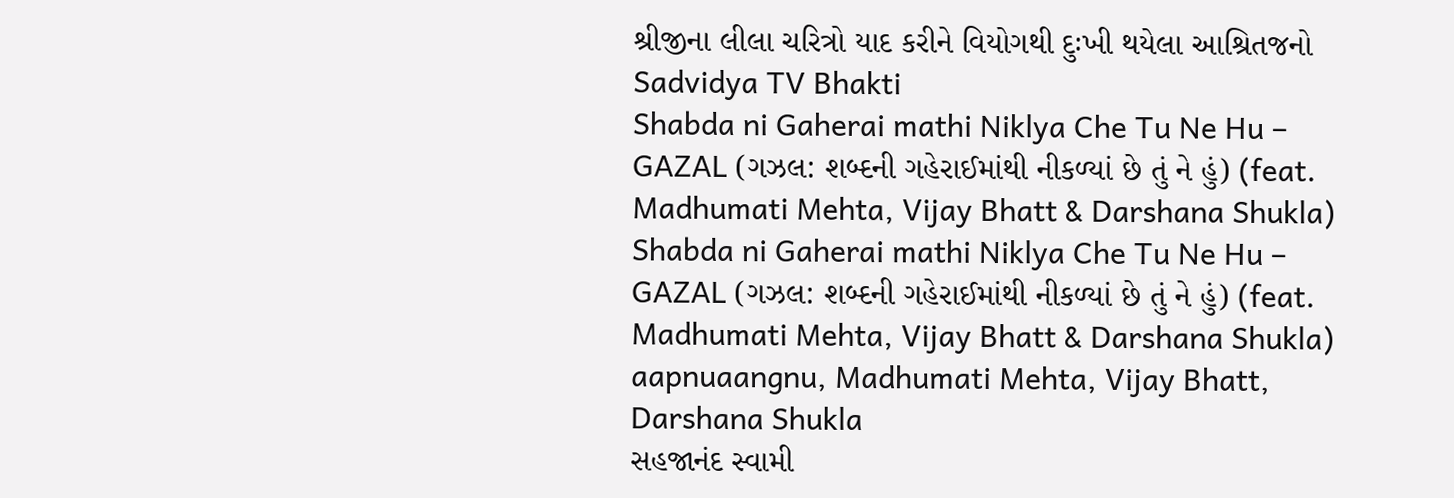શ્રીજીના લીલા ચરિત્રો યાદ કરીને વિયોગથી દુઃખી થયેલા આશ્રિતજનો
Sadvidya TV Bhakti
Shabda ni Gaherai mathi Niklya Che Tu Ne Hu – GAZAL (ગઝલ: શબ્દની ગહેરાઈમાંથી નીકળ્યાં છે તું ને હું) (feat. Madhumati Mehta, Vijay Bhatt & Darshana Shukla)
Shabda ni Gaherai mathi Niklya Che Tu Ne Hu – GAZAL (ગઝલ: શબ્દની ગહેરાઈમાંથી નીકળ્યાં છે તું ને હું) (feat. Madhumati Mehta, Vijay Bhatt & Darshana Shukla)
aapnuaangnu, Madhumati Mehta, Vijay Bhatt, Darshana Shukla
સહજાનંદ સ્વામી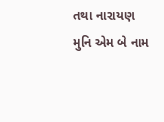તથા નારાયણ મુનિ એમ બે નામ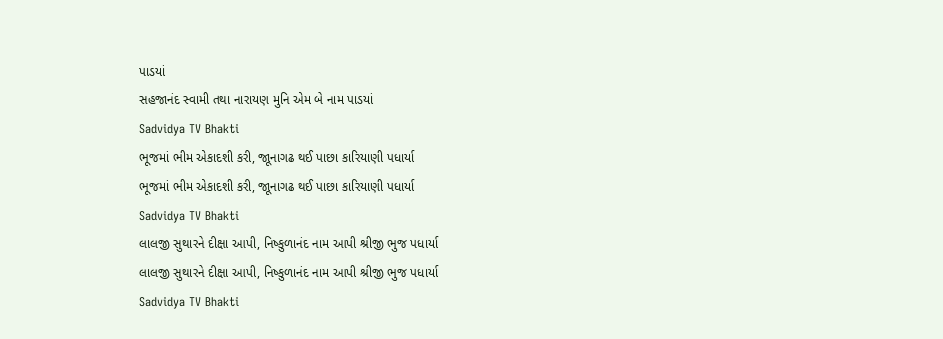પાડયાં
સહજાનંદ સ્વામી તથા નારાયણ મુનિ એમ બે નામ પાડયાં
Sadvidya TV Bhakti
ભૂજમાં ભીમ એકાદશી કરી, જાૂનાગઢ થઈ પાછા કારિયાણી પધાર્યા
ભૂજમાં ભીમ એકાદશી કરી, જાૂનાગઢ થઈ પાછા કારિયાણી પધાર્યા
Sadvidya TV Bhakti
લાલજી સુથારને દીક્ષા આપી, નિષ્કુળાનંદ નામ આપી શ્રીજી ભુજ પધાર્યા
લાલજી સુથારને દીક્ષા આપી, નિષ્કુળાનંદ નામ આપી શ્રીજી ભુજ પધાર્યા
Sadvidya TV Bhakti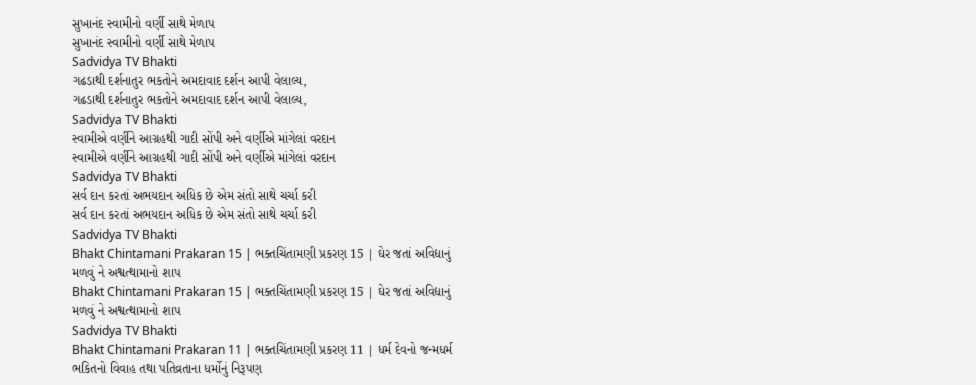સુખાનંદ સ્વામીનો વર્ણી સાથે મેળાપ
સુખાનંદ સ્વામીનો વર્ણી સાથે મેળાપ
Sadvidya TV Bhakti
ગઢડાથી દર્શનાતુર ભકતોને અમદાવાદ દર્શન આપી વેલાલ્ય,
ગઢડાથી દર્શનાતુર ભકતોને અમદાવાદ દર્શન આપી વેલાલ્ય,
Sadvidya TV Bhakti
સ્વામીએ વર્ણીને આગ્રહથી ગાદી સોંપી અને વર્ણીએ માંગેલાં વરદાન
સ્વામીએ વર્ણીને આગ્રહથી ગાદી સોંપી અને વર્ણીએ માંગેલાં વરદાન
Sadvidya TV Bhakti
સર્વ દાન કરતાં અભયદાન અધિક છે એમ સંતો સાથે ચર્ચા કરી
સર્વ દાન કરતાં અભયદાન અધિક છે એમ સંતો સાથે ચર્ચા કરી
Sadvidya TV Bhakti
Bhakt Chintamani Prakaran 15 | ભક્તચિંતામણી પ્રકરણ 15 | ઘેર જતાં અવિદ્યાનું મળવું ને અશ્વત્થામાનો શાપ
Bhakt Chintamani Prakaran 15 | ભક્તચિંતામણી પ્રકરણ 15 | ઘેર જતાં અવિદ્યાનું મળવું ને અશ્વત્થામાનો શાપ
Sadvidya TV Bhakti
Bhakt Chintamani Prakaran 11 | ભક્તચિંતામણી પ્રકરણ 11 | ધર્મ દેવનો જન્મધર્મ ભકિતનો વિવાહ તથા પતિવ્રતાના ધર્મોનું નિરૂપણ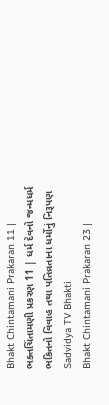Bhakt Chintamani Prakaran 11 | ભક્તચિંતામણી પ્રકરણ 11 | ધર્મ દેવનો જન્મધર્મ ભકિતનો વિવાહ તથા પતિવ્રતાના ધર્મોનું નિરૂપણ
Sadvidya TV Bhakti
Bhakt Chintamani Prakaran 23 |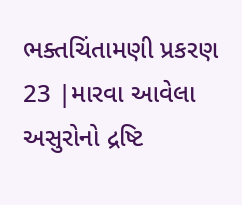ભક્તચિંતામણી પ્રકરણ 23 |મારવા આવેલા અસુરોનો દ્રષ્ટિ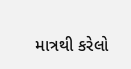માત્રથી કરેલો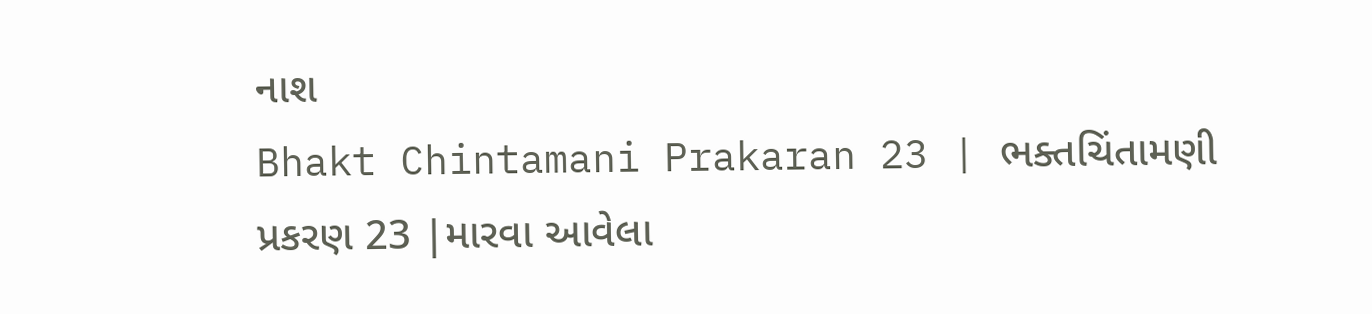નાશ
Bhakt Chintamani Prakaran 23 | ભક્તચિંતામણી પ્રકરણ 23 |મારવા આવેલા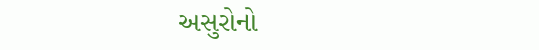અસુરોનો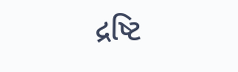દ્રષ્ટિ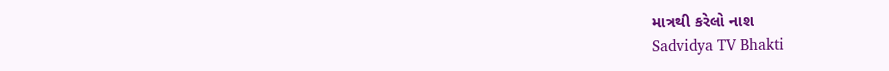માત્રથી કરેલો નાશ
Sadvidya TV Bhakti